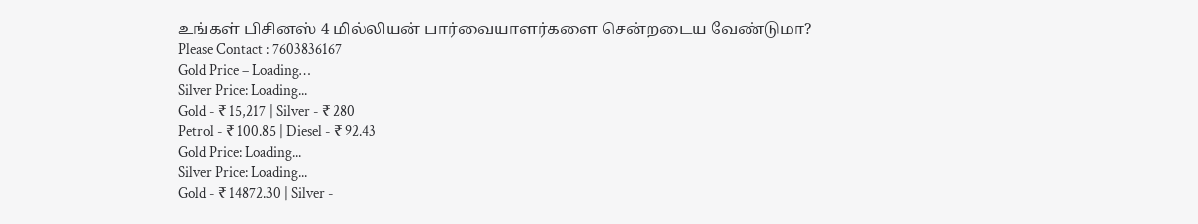உங்கள் பிசினஸ் 4 மில்லியன் பார்வையாளர்களை சென்றடைய வேண்டுமா?
Please Contact : 7603836167
Gold Price – Loading…
Silver Price: Loading...
Gold - ₹ 15,217 | Silver - ₹ 280
Petrol - ₹ 100.85 | Diesel - ₹ 92.43
Gold Price: Loading...
Silver Price: Loading...
Gold - ₹ 14872.30 | Silver -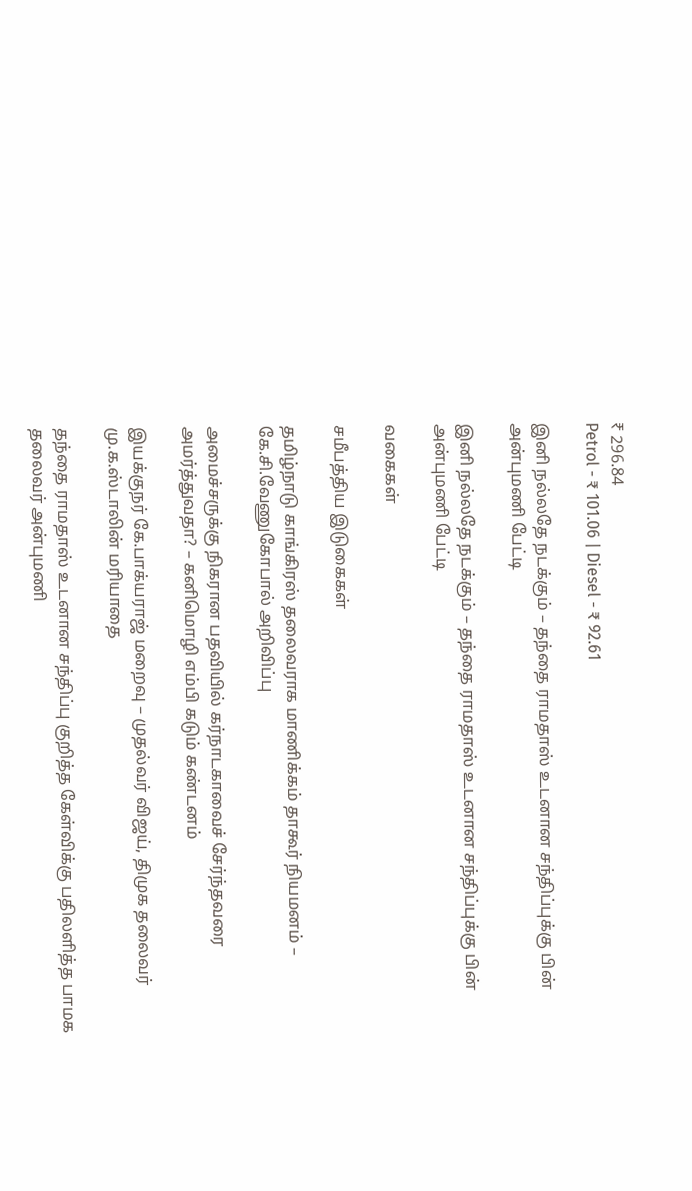₹ 296.84
Petrol - ₹ 101.06 | Diesel - ₹ 92.61

இனி நல்லதே நடக்கும் – தந்தை ராமதாஸ் உடனான சந்திப்புக்கு பின் அன்புமணி பேட்டி

இனி நல்லதே நடக்கும் – தந்தை ராமதாஸ் உடனான சந்திப்புக்கு பின் அன்புமணி பேட்டி

வகைகள்

சமீபத்திய இடுகைகள்

தமிழ்நாடு காங்கிரஸ் தலைவராக மாணிக்கம் தாகூர் நியமனம் – கே.சி.வேணுகோபால் அறிவிப்பு

அமைச்சருக்கு நிகரான பதவியில் கர்நாடகாவைச் சேர்ந்தவரை அமர்த்துவதா? – கனிமொழி எம்பி கடும் கண்டனம்

இயக்குநர் கே.பாக்யராஜ் மறைவு – முதல்வர் விஜய், திமுக தலைவர் மு.க.ஸ்டாலின் மரியாதை

தந்தை ராமதாஸ் உடனான சந்திப்பு குறித்த கேள்விக்கு பதிலளித்த பாமக தலைவர் அன்புமணி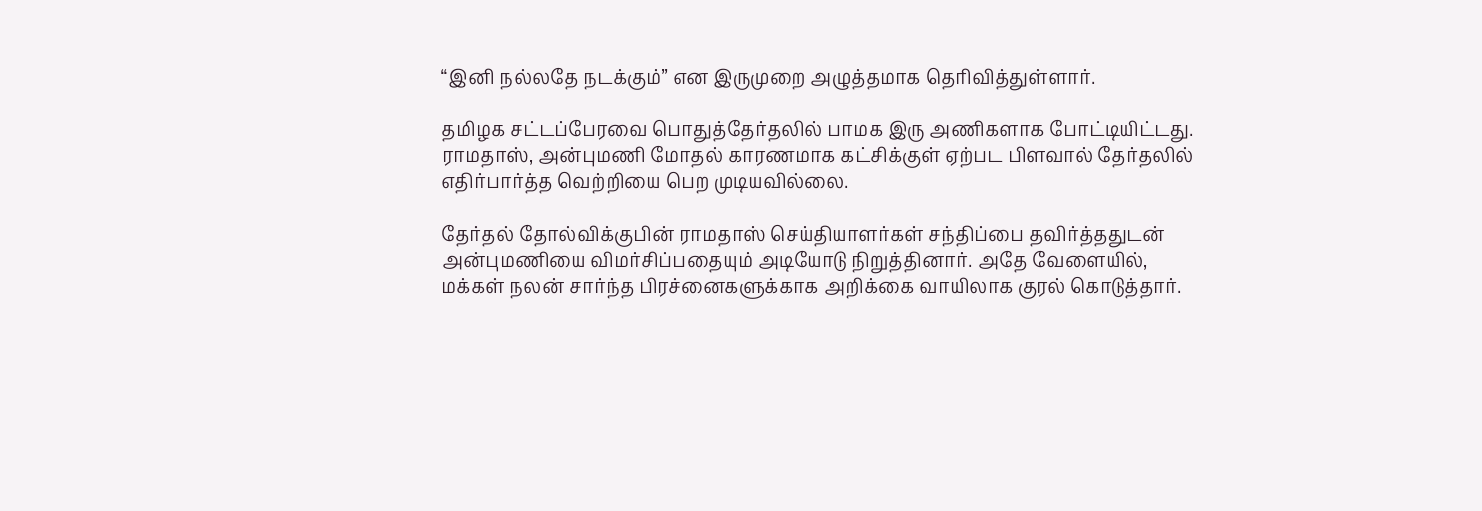“இனி நல்லதே நடக்கும்” என இருமுறை அழுத்தமாக தெரிவித்துள்ளார்.

தமிழக சட்டப்பேரவை பொதுத்தேர்தலில் பாமக இரு அணிகளாக போட்டியிட்டது. ராமதாஸ், அன்புமணி மோதல் காரணமாக கட்சிக்குள் ஏற்பட பிளவால் தேர்தலில் எதிர்பார்த்த வெற்றியை பெற முடியவில்லை.

தேர்தல் தோல்விக்குபின் ராமதாஸ் செய்தியாளர்கள் சந்திப்பை தவிர்த்ததுடன் அன்புமணியை விமர்சிப்பதையும் அடியோடு நிறுத்தினார். அதே வேளையில், மக்கள் நலன் சார்ந்த பிரச்னைகளுக்காக அறிக்கை வாயிலாக குரல் கொடுத்தார்.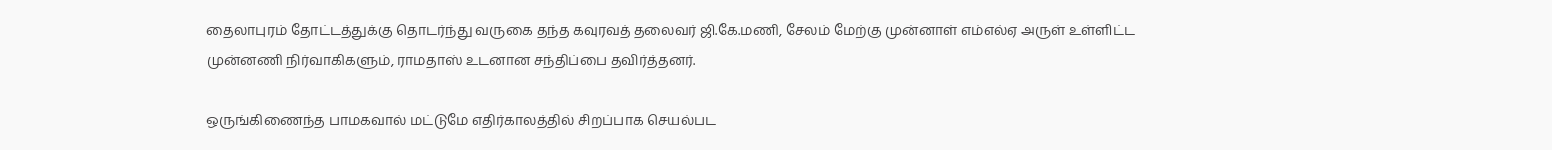தைலாபுரம் தோட்டத்துக்கு தொடர்ந்து வருகை தந்த கவுரவத் தலைவர் ஜி.கே.மணி, சேலம் மேற்கு முன்னாள் எம்எல்ஏ அருள் உள்ளிட்ட முன்னணி நிர்வாகிகளும், ராமதாஸ் உடனான சந்திப்பை தவிர்த்தனர்.

ஒருங்கிணைந்த பாமகவால் மட்டுமே எதிர்காலத்தில் சிறப்பாக செயல்பட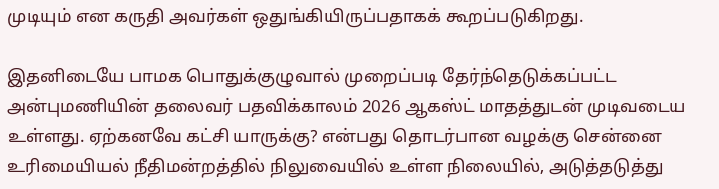முடியும் என கருதி அவர்கள் ஒதுங்கியிருப்பதாகக் கூறப்படுகிறது.

இதனிடையே பாமக பொதுக்குழுவால் முறைப்படி தேர்ந்தெடுக்கப்பட்ட அன்புமணியின் தலைவர் பதவிக்காலம் 2026 ஆகஸ்ட் மாதத்துடன் முடிவடைய உள்ளது. ஏற்கனவே கட்சி யாருக்கு? என்பது தொடர்பான வழக்கு சென்னை உரிமையியல் நீதிமன்றத்தில் நிலுவையில் உள்ள நிலையில், அடுத்தடுத்து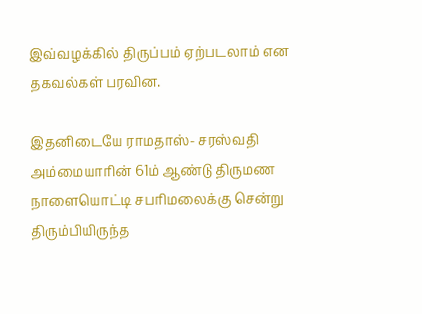இவ்வழக்கில் திருப்பம் ஏற்படலாம் என தகவல்கள் பரவின.

இதனிடையே ராமதாஸ்- சரஸ்வதி அம்மையாரின் 61ம் ஆண்டு திருமண நாளையொட்டி சபரிமலைக்கு சென்று திரும்பியிருந்த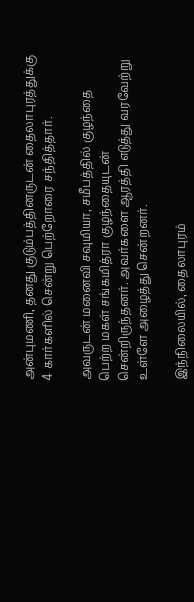அன்புமணி, தனது குடும்பத்தினருடன் தைலாபுரத்துக்கு 4 கார்களில் சென்று பெற்றோரை சந்தித்தார்.

அவருடன் மனைவி சவுமியா, சமீபத்தில் குழந்தை பெற்ற மகள் சங்கமித்ரா குழந்தையுடன் சென்றிருந்தனர். அவர்களை ஆரத்தி எடுத்து வரவேற்று உள்ளே அழைத்து சென்றனர்.

இந்நிலையில், தைலாபுரம்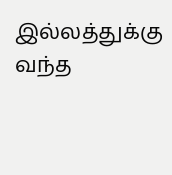இல்லத்துக்கு வந்த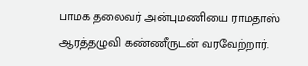பாமக தலைவர் அன்புமணியை ராமதாஸ் ஆரத்தழுவி கண்ணீருடன் வரவேற்றார்.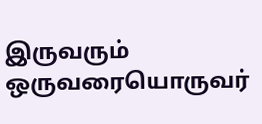இருவரும் ஒருவரையொருவர்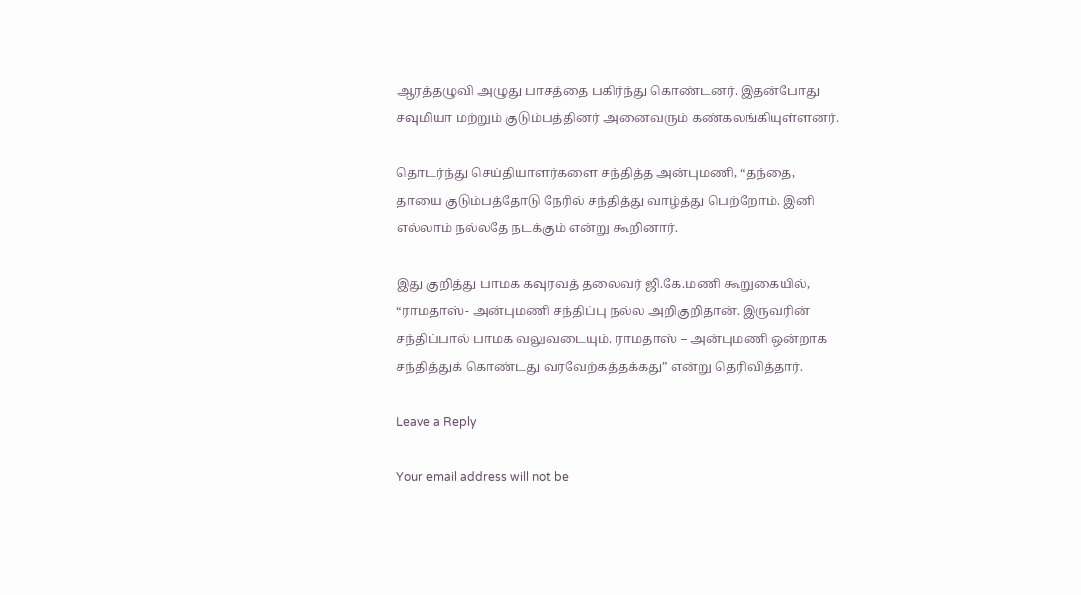ஆரத்தழுவி அழுது பாசத்தை பகிர்ந்து கொண்டனர். இதன்போது சவுமியா மற்றும் குடும்பத்தினர் அனைவரும் கண்கலங்கியுள்ளனர்.

தொடர்ந்து செய்தியாளர்களை சந்தித்த அன்புமணி, “தந்தை, தாயை குடும்பத்தோடு நேரில் சந்தித்து வாழ்த்து பெற்றோம். இனி எல்லாம் நல்லதே நடக்கும் என்று கூறினார்.

இது குறித்து பாமக கவுரவத் தலைவர் ஜி.கே.மணி கூறுகையில், “ராமதாஸ்- அன்புமணி சந்திப்பு நல்ல அறிகுறிதான். இருவரின் சந்திப்பால் பாமக வலுவடையும். ராமதாஸ் – அன்புமணி ஒன்றாக சந்தித்துக் கொண்டது வரவேற்கத்தக்கது” என்று தெரிவித்தார்.

Leave a Reply

Your email address will not be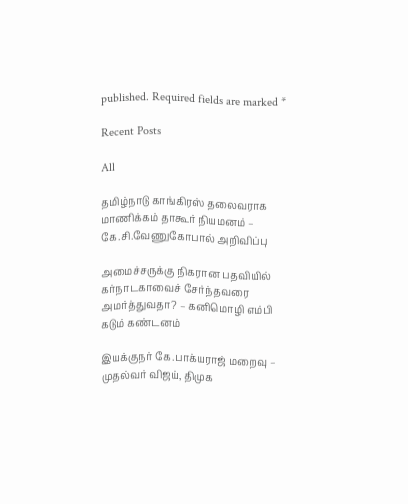published. Required fields are marked *

Recent Posts

All

தமிழ்நாடு காங்கிரஸ் தலைவராக மாணிக்கம் தாகூர் நியமனம் – கே.சி.வேணுகோபால் அறிவிப்பு

அமைச்சருக்கு நிகரான பதவியில் கர்நாடகாவைச் சேர்ந்தவரை அமர்த்துவதா? – கனிமொழி எம்பி கடும் கண்டனம்

இயக்குநர் கே.பாக்யராஜ் மறைவு – முதல்வர் விஜய், திமுக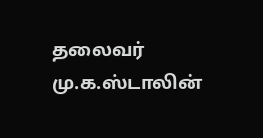தலைவர் மு.க.ஸ்டாலின்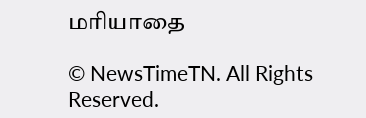மரியாதை

© NewsTimeTN. All Rights Reserved.